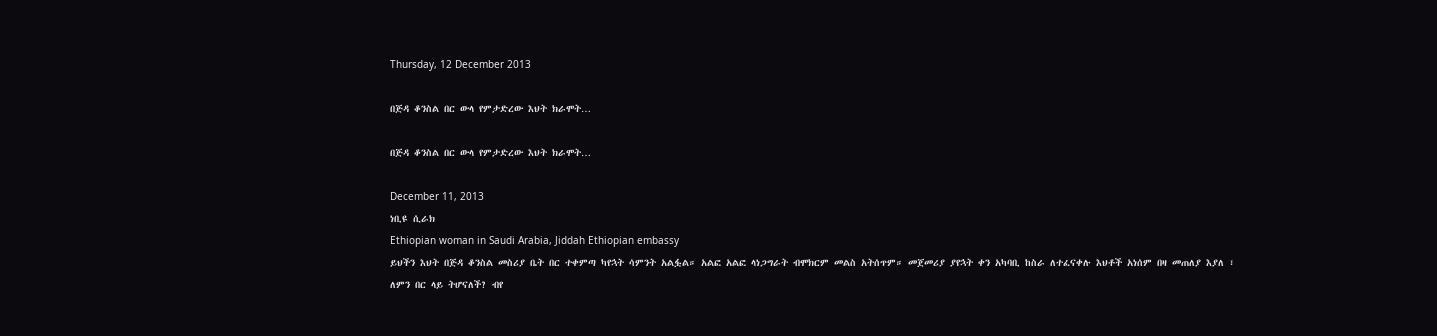Thursday, 12 December 2013

በጅዳ ቆንስል በር ውላ የምታድረው እህት ክራሞት…

በጅዳ ቆንስል በር ውላ የምታድረው እህት ክራሞት…

December 11, 2013
ነቢዩ ሲራክ
Ethiopian woman in Saudi Arabia, Jiddah Ethiopian embassy
ይህችን እህት በጅዳ ቆንስል መስሪያ ቤት በር ተቀምጣ ካየኋት ሳምንት አልፏል። አልፎ አልፎ ላነጋግራት ብሞክርም መልስ አትሰጥም። መጀመሪያ ያየኋት ቀን አካባቢ ከስራ ለተፈናቀሉ እህቶች አነሰም በዛ መጠለያ እያለ ፣ ለምን በር ላይ ትሆናለች? ብየ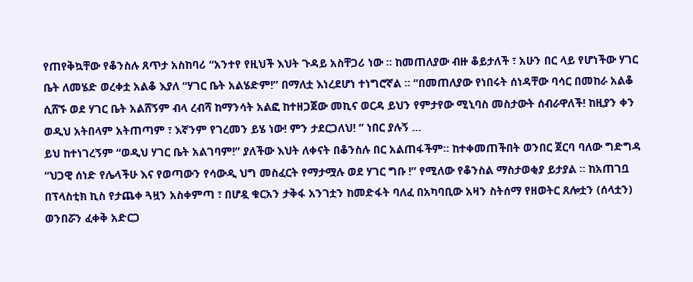የጠየቅኳቸው የቆንስሉ ጸጥታ አስከባሪ “አንተየ የዚህች እህት ጉዳይ አስቸጋሪ ነው ። ከመጠለያው ብዙ ቆይታለች ፣ አሁን በር ላይ የሆነችው ሃገር ቤት ለመሄድ ወረቀቷ አልቆ እያለ “ሃገር ቤት አልሄድም!” በማለቷ እነረደሆነ ተነግሮኛል ። “በመጠለያው የነበሩት ሰነዳቸው ባሳር በመከራ አልቆ ሲሸኙ ወደ ሃገር ቤት አልሸኝም ብላ ረብሻ ከማንሳት አልፎ ከተዘጋጀው መኪና ወርዳ ይህን የምታየው ሚኒባስ መስታውት ሰብራዋለች! ከዚያን ቀን ወዲህ አትበላም አትጠጣም ፣ እኛንም የገረመን ይሄ ነው! ምን ታደርጋለህ! ” ነበር ያሉኝ …
ይህ ከተነገረኝም “ወዲህ ሃገር ቤት አልገባም!” ያለችው እህት ለቀናት በቆንስሉ በር አልጠፋችም። ከተቀመጠችበት ወንበር ጀርባ ባለው ግድግዳ “ህጋዊ ሰነድ የሌላችሁ እና የወጣውን የሳውዲ ህግ መስፈርት የማታሟሉ ወደ ሃገር ግቡ !” የሚለው የቆንስል ማስታወቂያ ይታያል ። ከአጠገቧ በፕላስቲክ ኪስ የታጨቀ ጓዟን አስቀምጣ ፣ በሆዷ ቁርአን ታቅፋ አንገቷን ከመድፋት ባለፈ በአካባቢው አዛን ስትሰማ የዘወትር ጸሎቷን (ሰላቷን) ወንበሯን ፈቀቅ አድርጋ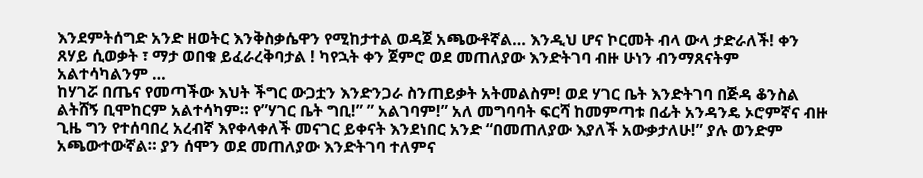እንደምትሰግድ አንድ ዘወትር እንቅስቃሴዋን የሚከታተል ወዳጀ አጫውቶኛል… እንዲህ ሆና ኮርመት ብላ ውላ ታድራለች! ቀን ጸሃይ ሲወቃት ፣ ማታ ወበቁ ይፈራረቅባታል ! ካየኋት ቀን ጀምሮ ወደ መጠለያው እንድትገባ ብዙ ሁነን ብንማጸናትም አልተሳካልንም …
ከሃገሯ በጤና የመጣችው እህት ችግር ውጋቷን እንድንጋራ ስንጠይቃት አትመልስም! ወደ ሃገር ቤት እንድትገባ በጅዳ ቆንስል ልትሸኝ ቢሞከርም አልተሳካም። የ”ሃገር ቤት ግቢ!” ” አልገባም!” አለ መግባባት ፍርሻ ከመምጣቱ በፊት አንዳንዴ ኦሮምኛና ብዙ ጊዜ ግን የተሰባበረ አረብኛ እየቀላቀለች መናገር ይቀናት እንደነበር አንድ “በመጠለያው እያለች አውቃታለሁ!” ያሉ ወንድም አጫውተውኛል። ያን ሰሞን ወደ መጠለያው እንድትገባ ተለምና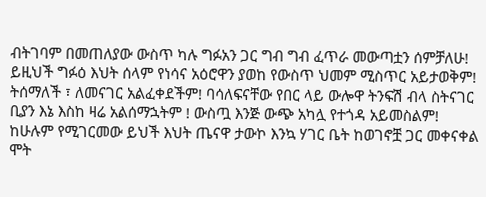ብትገባም በመጠለያው ውስጥ ካሉ ግፉአን ጋር ግብ ግብ ፈጥራ መውጣቷን ሰምቻለሁ!
ይዚህች ግፉዕ እህት ሰላም የነሳና አዕሮዋን ያወከ የውስጥ ህመም ሚስጥር አይታወቅም! ትሰማለች ፣ ለመናገር አልፈቀደችም! ባሳለፍናቸው የበር ላይ ውሎዋ ትንፍሽ ብላ ስትናገር ቢያን እኔ እስከ ዛሬ አልሰማኋትም ! ውስጧ እንጅ ውጭ አካሏ የተጎዳ አይመስልም! ከሁሉም የሚገርመው ይህች እህት ጤናዋ ታውኮ እንኳ ሃገር ቤት ከወገኖቿ ጋር መቀናቀል ሞት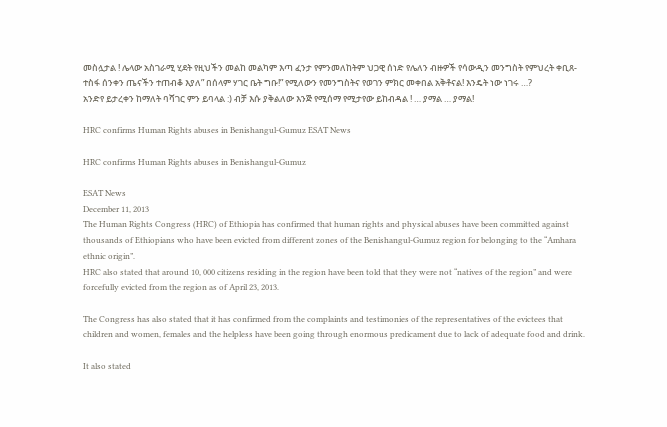መስሏታል ! ሌላው አስገራሚ ሂደት የዚህችን መልከ መልካም እጣ ፈንታ የምንመለከትም ህጋዊ ሰነድ የሌለን ብዙዎች የሳውዲን መንግስት የምህረት ቀቢጸ-ተስፋ ሰንቀን ጤናችን ተጠብቆ እያለ” በሰላም ሃገር ቤት ግቡ!” የሚለውን የመንግስትና የወገን ምክር መቀበል አቅቶናል! እንዴት ነው ነገሩ …?
አንድየ ይታረቀን ከማለት ባሻገር ምን ይባላል :) ብቻ እሱ ያቅልለው እንጅ የሚሰማ የሚታየው ይከብዳል ! … ያማል … ያማል!

HRC confirms Human Rights abuses in Benishangul-Gumuz ESAT News

HRC confirms Human Rights abuses in Benishangul-Gumuz

ESAT News
December 11, 2013
The Human Rights Congress (HRC) of Ethiopia has confirmed that human rights and physical abuses have been committed against thousands of Ethiopians who have been evicted from different zones of the Benishangul-Gumuz region for belonging to the “Amhara ethnic origin”.
HRC also stated that around 10, 000 citizens residing in the region have been told that they were not “natives of the region” and were forcefully evicted from the region as of April 23, 2013.

The Congress has also stated that it has confirmed from the complaints and testimonies of the representatives of the evictees that children and women, females and the helpless have been going through enormous predicament due to lack of adequate food and drink.

It also stated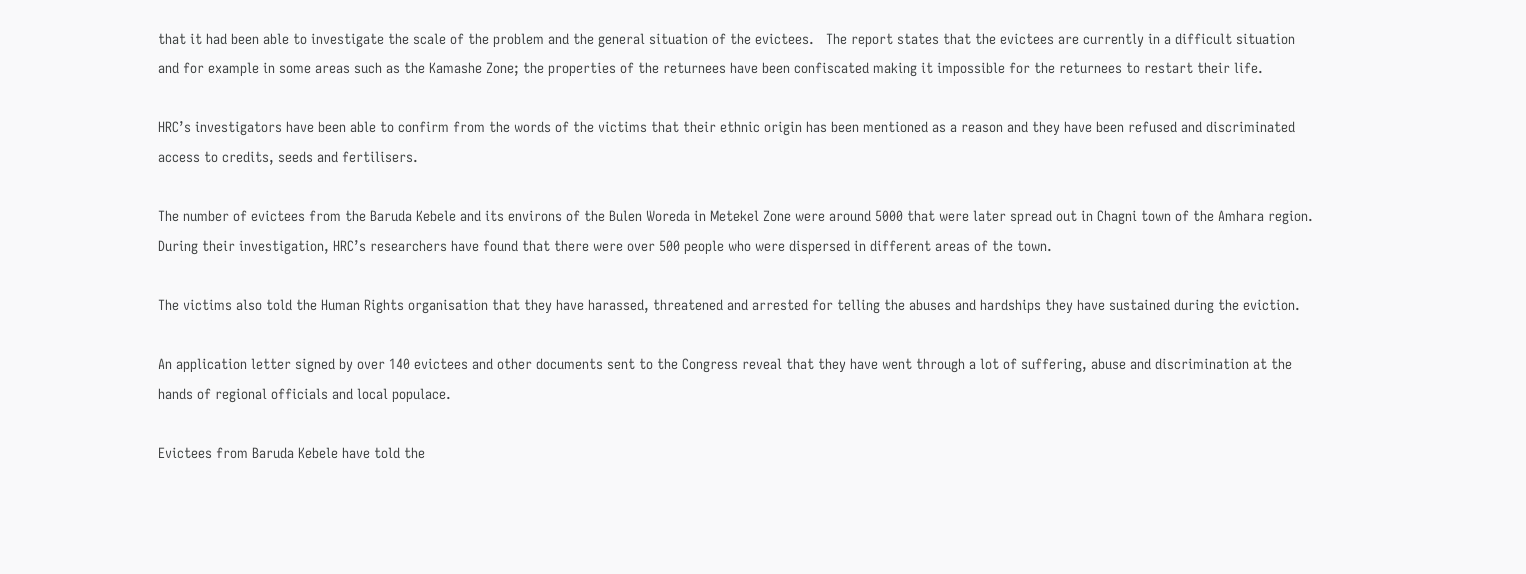that it had been able to investigate the scale of the problem and the general situation of the evictees.   The report states that the evictees are currently in a difficult situation and for example in some areas such as the Kamashe Zone; the properties of the returnees have been confiscated making it impossible for the returnees to restart their life.

HRC’s investigators have been able to confirm from the words of the victims that their ethnic origin has been mentioned as a reason and they have been refused and discriminated access to credits, seeds and fertilisers.

The number of evictees from the Baruda Kebele and its environs of the Bulen Woreda in Metekel Zone were around 5000 that were later spread out in Chagni town of the Amhara region. During their investigation, HRC’s researchers have found that there were over 500 people who were dispersed in different areas of the town.

The victims also told the Human Rights organisation that they have harassed, threatened and arrested for telling the abuses and hardships they have sustained during the eviction.

An application letter signed by over 140 evictees and other documents sent to the Congress reveal that they have went through a lot of suffering, abuse and discrimination at the hands of regional officials and local populace.

Evictees from Baruda Kebele have told the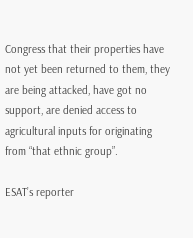Congress that their properties have not yet been returned to them, they are being attacked, have got no support, are denied access to agricultural inputs for originating from “that ethnic group”.

ESAT’s reporter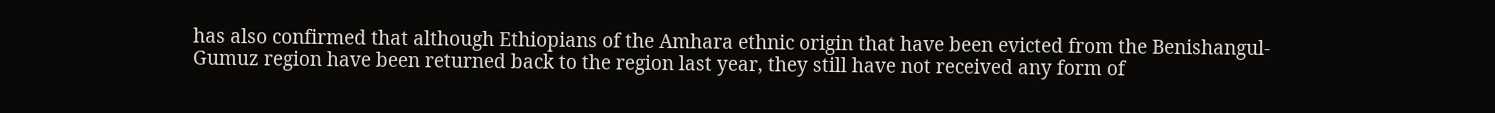has also confirmed that although Ethiopians of the Amhara ethnic origin that have been evicted from the Benishangul-Gumuz region have been returned back to the region last year, they still have not received any form of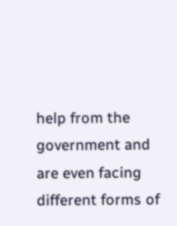help from the government and are even facing different forms of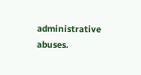administrative abuses.